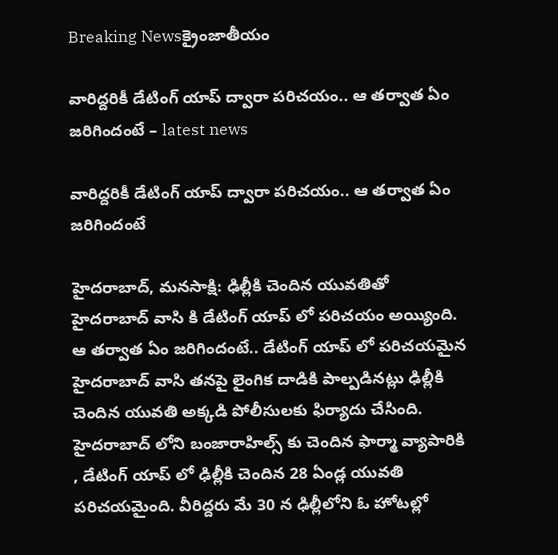Breaking Newsక్రైంజాతీయం

వారిద్దరికీ డేటింగ్ యాప్ ద్వారా పరిచయం.. ఆ తర్వాత ఏం జరిగిందంటే – latest news

వారిద్దరికీ డేటింగ్ యాప్ ద్వారా పరిచయం.. ఆ తర్వాత ఏం జరిగిందంటే

హైదరాబాద్, మనసాక్షి: ఢిల్లీకి చెందిన యువతితో హైదరాబాద్ వాసి కి డేటింగ్ యాప్ లో పరిచయం అయ్యింది. ఆ తర్వాత ఏం జరిగిందంటే.. డేటింగ్ యాప్ లో పరిచయమైన హైదరాబాద్ వాసి తనపై లైంగిక దాడికి పాల్పడినట్లు ఢిల్లీకి చెందిన యువతి అక్కడి పోలీసులకు ఫిర్యాదు చేసింది. హైదరాబాద్ లోని బంజారాహిల్స్ కు చెందిన ఫార్మా వ్యాపారికి , డేటింగ్ యాప్ లో ఢిల్లీకి చెందిన 28 ఏండ్ల యువతి పరిచయమైంది. వీరిద్దరు మే 30 న ఢిల్లీలోని ఓ హోటల్లో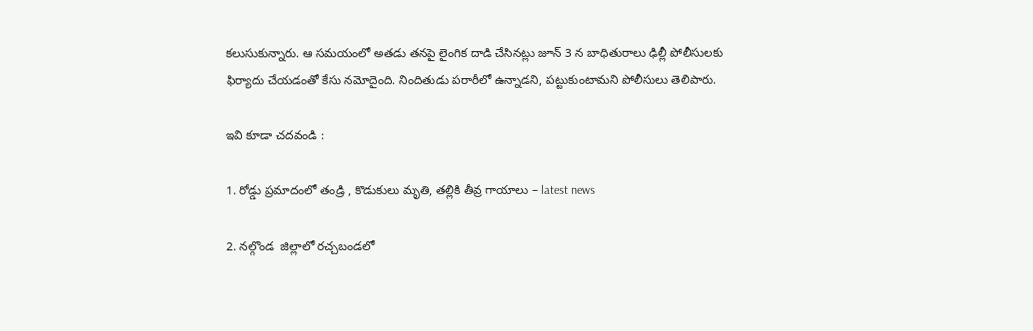కలుసుకున్నారు. ఆ సమయంలో అతడు తనపై లైంగిక దాడి చేసినట్లు జూన్ 3 న బాధితురాలు ఢిల్లీ పోలీసులకు ఫిర్యాదు చేయడంతో కేసు నమోదైంది. నిందితుడు పరారీలో ఉన్నాడని, పట్టుకుంటామని పోలీసులు తెలిపారు.

ఇవి కూడా చదవండి :

1. రోడ్డు ప్రమాదంలో తండ్రి , కొడుకులు మృతి, తల్లికి తీవ్ర గాయాలు – latest news

2. నల్గొండ  జిల్లాలో రచ్చబండలో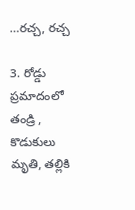…రచ్చ, రచ్చ

3. రోడ్డు ప్రమాదంలో తండ్రి , కొడుకులు మృతి, తల్లికి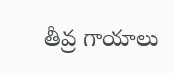తీవ్ర గాయాలు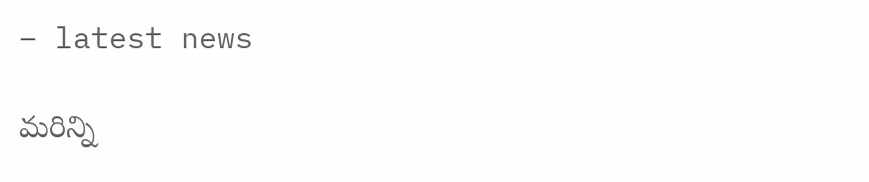– latest news

మరిన్ని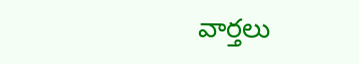వార్తలు